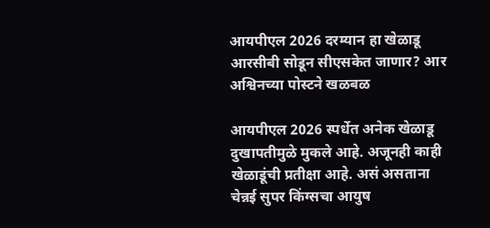आयपीएल 2026 दरम्यान हा खेळाडू आरसीबी सोडून सीएसकेत जाणार? आर अश्विनच्या पोस्टने खळबळ

आयपीएल 2026 स्पर्धेत अनेक खेळाडू दुखापतीमुळे मुकले आहे. अजूनही काही खेळाडूंची प्रतीक्षा आहे. असं असताना चेन्नई सुपर किंग्सचा आयुष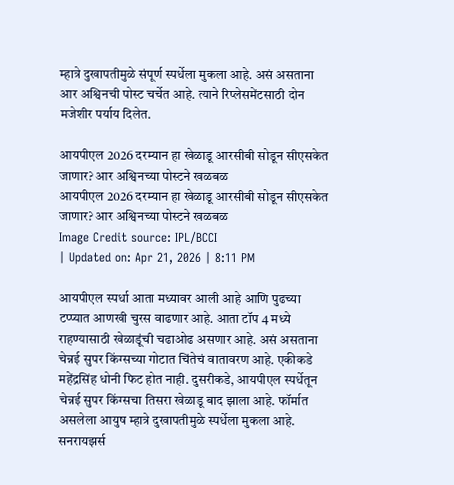म्हात्रे दुखापतीमुळे संपूर्ण स्पर्धेला मुकला आहे. असं असताना आर अश्विनची पोस्ट चर्चेत आहे. त्याने रिप्लेसमेंटसाठी दोन मजेशीर पर्याय दिलेत.

आयपीएल 2026 दरम्यान हा खेळाडू आरसीबी सोडून सीएसकेत जाणार? आर अश्विनच्या पोस्टने खळबळ
आयपीएल 2026 दरम्यान हा खेळाडू आरसीबी सोडून सीएसकेत जाणार? आर अश्विनच्या पोस्टने खळबळ
Image Credit source: IPL/BCCI
| Updated on: Apr 21, 2026 | 8:11 PM

आयपीएल स्पर्धा आता मध्यावर आली आहे आणि पुढच्या टप्प्यात आणखी चुरस वाढणार आहे. आता टॉप 4 मध्ये राहण्यासाठी खेळाडूंची चढाओढ असणार आहे. असं असताना चेन्नई सुपर किंग्सच्या गोटात चिंतेचं वातावरण आहे. एकीकडे महेंद्रसिंह धोनी फिट होत नाही. दुसरीकडे, आयपीएल स्पर्धेतून चेन्नई सुपर किंग्सचा तिसरा खेळाडू बाद झाला आहे. फॉर्मात असलेला आयुष म्हात्रे दुखापतीमुळे स्पर्धेला मुकला आहे. सनरायझर्स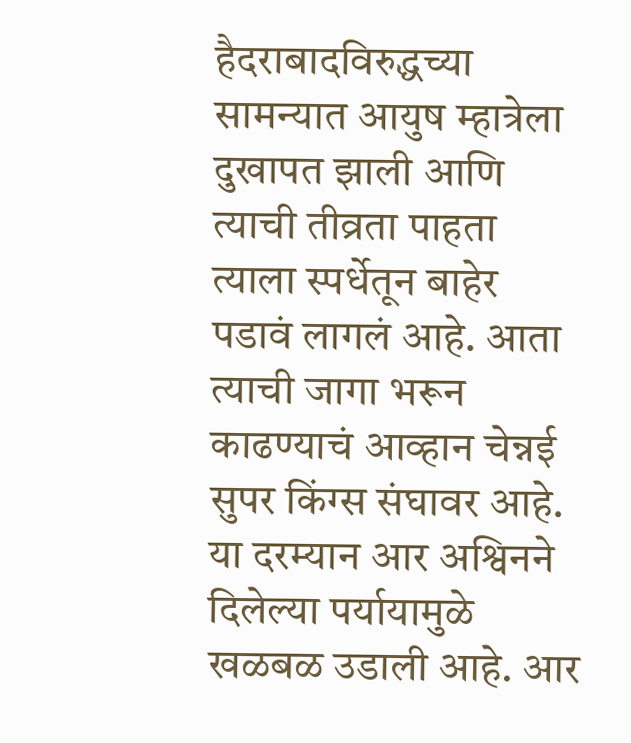हैदराबादविरुद्धच्या सामन्यात आयुष म्हात्रेला दुखापत झाली आणि त्याची तीव्रता पाहता त्याला स्पर्धेतून बाहेर पडावं लागलं आहे. आता त्याची जागा भरून काढण्याचं आव्हान चेन्नई सुपर किंग्स संघावर आहे. या दरम्यान आर अश्विनने दिलेल्या पर्यायामुळे खळबळ उडाली आहे. आर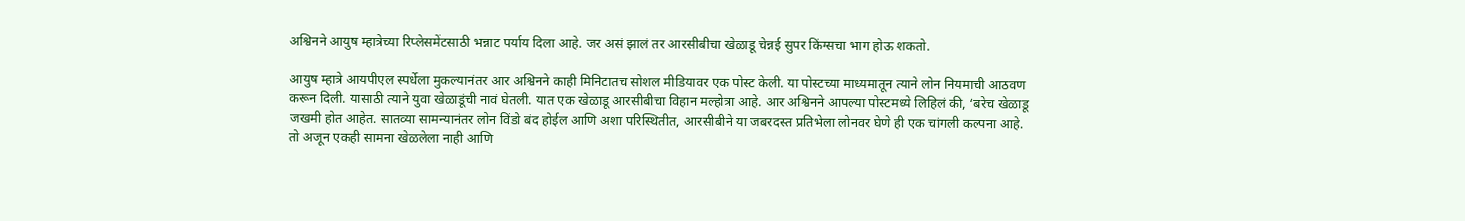अश्विनने आयुष म्हात्रेच्या रिप्लेसमेंटसाठी भन्नाट पर्याय दिला आहे. जर असं झालं तर आरसीबीचा खेळाडू चेन्नई सुपर किंग्सचा भाग होऊ शकतो.

आयुष म्हात्रे आयपीएल स्पर्धेला मुकल्यानंतर आर अश्विनने काही मिनिटातच सोशल मीडियावर एक पोस्ट केली. या पोस्टच्या माध्यमातून त्याने लोन नियमाची आठवण करून दिली. यासाठी त्याने युवा खेळाडूंची नावं घेतली. यात एक खेळाडू आरसीबीचा विहान मल्होत्रा आहे. आर अश्विनने आपल्या पोस्टमध्ये लिहिलं की, ‘बरेच खेळाडू जखमी होत आहेत. सातव्या सामन्यानंतर लोन विंडो बंद होईल आणि अशा परिस्थितीत, आरसीबीने या जबरदस्त प्रतिभेला लोनवर घेणे ही एक चांगली कल्पना आहे. तो अजून एकही सामना खेळलेला नाही आणि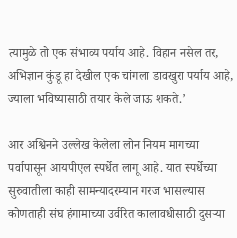त्यामुळे तो एक संभाव्य पर्याय आहे. विहान नसेल तर, अभिज्ञान कुंडू हा देखील एक चांगला डावखुरा पर्याय आहे, ज्याला भविष्यासाठी तयार केले जाऊ शकते.’

आर अश्विनने उल्लेख केलेला लोन नियम मागच्या पर्वापासून आयपीएल स्पर्धेत लागू आहे. यात स्पर्धेच्या सुरुवातीला काही सामन्यादरम्यान गरज भासल्यास कोणताही संघ हंगामाच्या उर्वरित कालावधीसाठी दुसऱ्या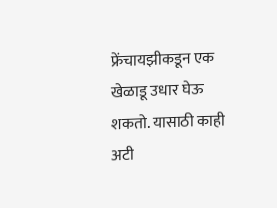फ्रेंचायझीकडून एक खेळाडू उधार घेऊ शकतो. यासाठी काही अटी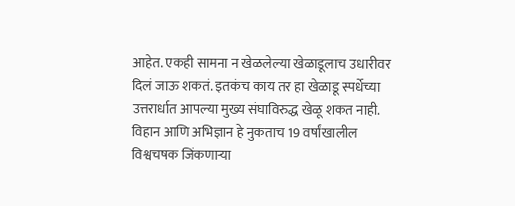आहेत. एकही सामना न खेळलेल्या खेळाडूलाच उधारीवर दिलं जाऊ शकतं. इतकंच काय तर हा खेळाडू स्पर्धेच्या उत्तरार्धात आपल्या मुख्य संघाविरुद्ध खेळू शकत नाही. विहान आणि अभिज्ञान हे नुकताच 19 वर्षांखालील विश्वचषक जिंकणाऱ्या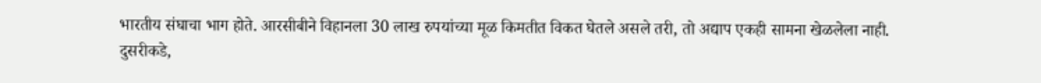भारतीय संघाचा भाग होते. आरसीबीने विहानला 30 लाख रुपयांच्या मूळ किमतीत विकत घेतले असले तरी, तो अद्याप एकही सामना खेळलेला नाही. दुसरीकडे,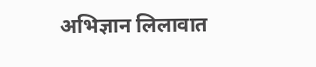अभिज्ञान लिलावात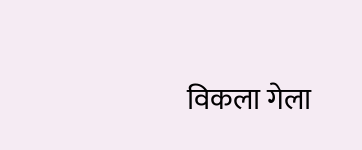विकला गेला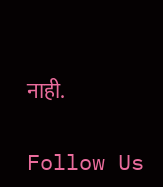नाही.

Follow Us